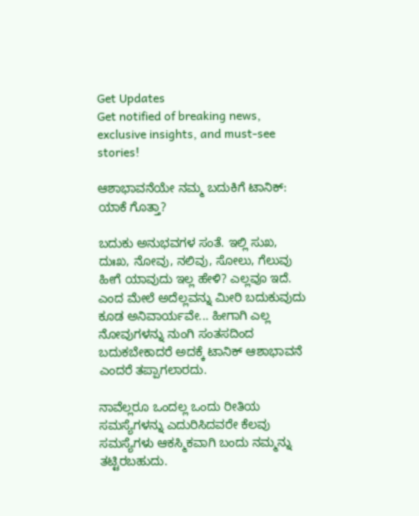Get Updates
Get notified of breaking news, exclusive insights, and must-see stories!

ಆಶಾಭಾವನೆಯೇ ನಮ್ಮ ಬದುಕಿಗೆ ಟಾನಿಕ್: ಯಾಕೆ ಗೊತ್ತಾ?

ಬದುಕು ಅನುಭವಗಳ ಸಂತೆ. ಇಲ್ಲಿ ಸುಖ, ದುಃಖ, ನೋವು, ನಲಿವು, ಸೋಲು, ಗೆಲುವು ಹೀಗೆ ಯಾವುದು ಇಲ್ಲ ಹೇಳಿ? ಎಲ್ಲವೂ ಇದೆ. ಎಂದ ಮೇಲೆ ಅದೆಲ್ಲವನ್ನು ಮೀರಿ ಬದುಕುವುದು ಕೂಡ ಅನಿವಾರ್ಯವೇ... ಹೀಗಾಗಿ ಎಲ್ಲ ನೋವುಗಳನ್ನು ನುಂಗಿ ಸಂತಸದಿಂದ ಬದುಕಬೇಕಾದರೆ ಅದಕ್ಕೆ ಟಾನಿಕ್ ಆಶಾಭಾವನೆ ಎಂದರೆ ತಪ್ಪಾಗಲಾರದು.

ನಾವೆಲ್ಲರೂ ಒಂದಲ್ಲ ಒಂದು ರೀತಿಯ ಸಮಸ್ಯೆಗಳನ್ನು ಎದುರಿಸಿದವರೇ ಕೆಲವು ಸಮಸ್ಯೆಗಳು ಆಕಸ್ಮಿಕವಾಗಿ ಬಂದು ನಮ್ಮನ್ನು ತಟ್ಟಿರಬಹುದು.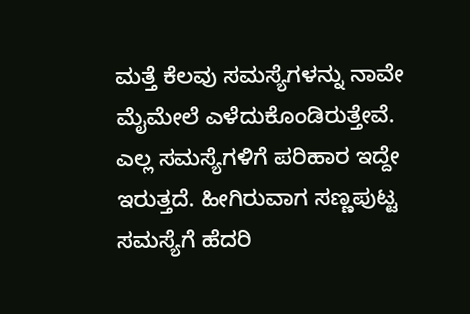ಮತ್ತೆ ಕೆಲವು ಸಮಸ್ಯೆಗಳನ್ನು ನಾವೇ ಮೈಮೇಲೆ ಎಳೆದುಕೊಂಡಿರುತ್ತೇವೆ. ಎಲ್ಲ ಸಮಸ್ಯೆಗಳಿಗೆ ಪರಿಹಾರ ಇದ್ದೇ ಇರುತ್ತದೆ. ಹೀಗಿರುವಾಗ ಸಣ್ಣಪುಟ್ಟ ಸಮಸ್ಯೆಗೆ ಹೆದರಿ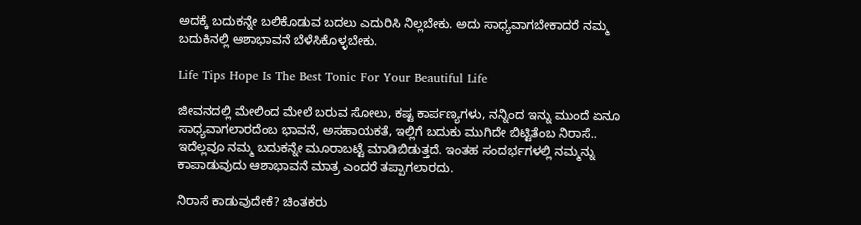ಅದಕ್ಕೆ ಬದುಕನ್ನೇ ಬಲಿಕೊಡುವ ಬದಲು ಎದುರಿಸಿ ನಿಲ್ಲಬೇಕು. ಅದು ಸಾಧ್ಯವಾಗಬೇಕಾದರೆ ನಮ್ಮ ಬದುಕಿನಲ್ಲಿ ಆಶಾಭಾವನೆ ಬೆಳೆಸಿಕೊಳ್ಳಬೇಕು.

Life Tips Hope Is The Best Tonic For Your Beautiful Life

ಜೀವನದಲ್ಲಿ ಮೇಲಿಂದ ಮೇಲೆ ಬರುವ ಸೋಲು, ಕಷ್ಟ ಕಾರ್ಪಣ್ಯಗಳು, ನನ್ನಿಂದ ಇನ್ನು ಮುಂದೆ ಏನೂ ಸಾಧ್ಯವಾಗಲಾರದೆಂಬ ಭಾವನೆ, ಅಸಹಾಯಕತೆ, ಇಲ್ಲಿಗೆ ಬದುಕು ಮುಗಿದೇ ಬಿಟ್ಟಿತೆಂಬ ನಿರಾಸೆ.. ಇದೆಲ್ಲವೂ ನಮ್ಮ ಬದುಕನ್ನೇ ಮೂರಾಬಟ್ಟೆ ಮಾಡಿಬಿಡುತ್ತದೆ. ಇಂತಹ ಸಂದರ್ಭಗಳಲ್ಲಿ ನಮ್ಮನ್ನು ಕಾಪಾಡುವುದು ಆಶಾಭಾವನೆ ಮಾತ್ರ ಎಂದರೆ ತಪ್ಪಾಗಲಾರದು.

ನಿರಾಸೆ ಕಾಡುವುದೇಕೆ? ಚಿಂತಕರು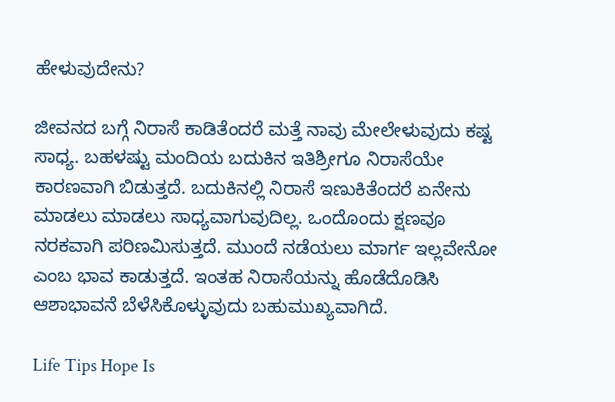ಹೇಳುವುದೇನು?

ಜೀವನದ ಬಗ್ಗೆ ನಿರಾಸೆ ಕಾಡಿತೆಂದರೆ ಮತ್ತೆ ನಾವು ಮೇಲೇಳುವುದು ಕಷ್ಟ ಸಾಧ್ಯ. ಬಹಳಷ್ಟು ಮಂದಿಯ ಬದುಕಿನ ಇತಿಶ್ರೀಗೂ ನಿರಾಸೆಯೇ ಕಾರಣವಾಗಿ ಬಿಡುತ್ತದೆ. ಬದುಕಿನಲ್ಲಿ ನಿರಾಸೆ ಇಣುಕಿತೆಂದರೆ ಏನೇನು ಮಾಡಲು ಮಾಡಲು ಸಾಧ್ಯವಾಗುವುದಿಲ್ಲ. ಒಂದೊಂದು ಕ್ಷಣವೂ ನರಕವಾಗಿ ಪರಿಣಮಿಸುತ್ತದೆ. ಮುಂದೆ ನಡೆಯಲು ಮಾರ್ಗ ಇಲ್ಲವೇನೋ ಎಂಬ ಭಾವ ಕಾಡುತ್ತದೆ. ಇಂತಹ ನಿರಾಸೆಯನ್ನು ಹೊಡೆದೊಡಿಸಿ ಆಶಾಭಾವನೆ ಬೆಳೆಸಿಕೊಳ್ಳುವುದು ಬಹುಮುಖ್ಯವಾಗಿದೆ.

Life Tips Hope Is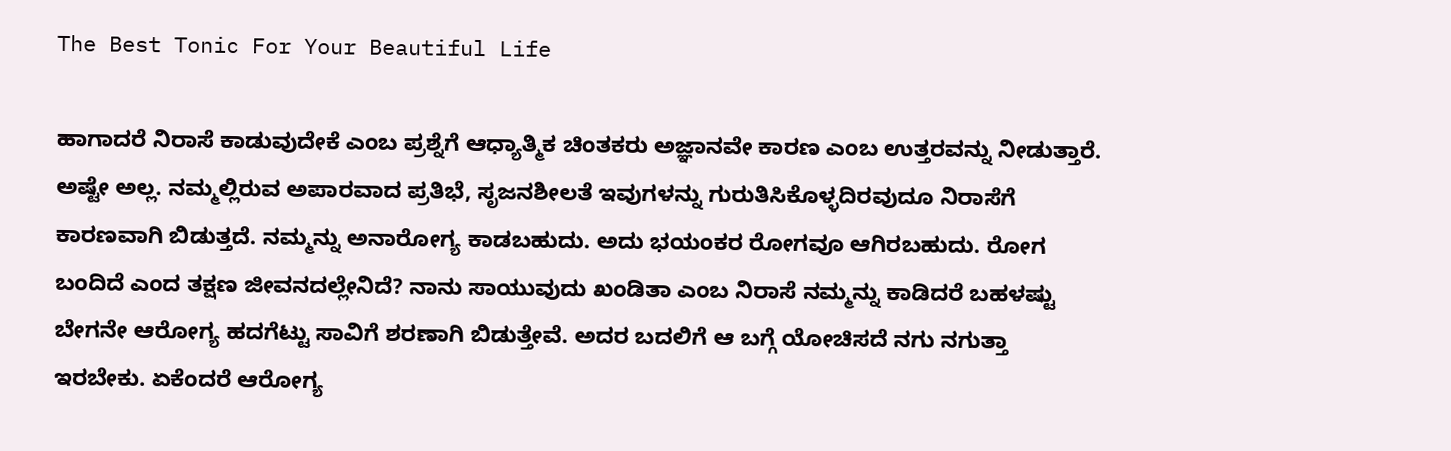The Best Tonic For Your Beautiful Life

ಹಾಗಾದರೆ ನಿರಾಸೆ ಕಾಡುವುದೇಕೆ ಎಂಬ ಪ್ರಶ್ನೆಗೆ ಆಧ್ಯಾತ್ಮಿಕ ಚಿಂತಕರು ಅಜ್ಞಾನವೇ ಕಾರಣ ಎಂಬ ಉತ್ತರವನ್ನು ನೀಡುತ್ತಾರೆ. ಅಷ್ಟೇ ಅಲ್ಲ. ನಮ್ಮಲ್ಲಿರುವ ಅಪಾರವಾದ ಪ್ರತಿಭೆ, ಸೃಜನಶೀಲತೆ ಇವುಗಳನ್ನು ಗುರುತಿಸಿಕೊಳ್ಳದಿರವುದೂ ನಿರಾಸೆಗೆ ಕಾರಣವಾಗಿ ಬಿಡುತ್ತದೆ. ನಮ್ಮನ್ನು ಅನಾರೋಗ್ಯ ಕಾಡಬಹುದು. ಅದು ಭಯಂಕರ ರೋಗವೂ ಆಗಿರಬಹುದು. ರೋಗ ಬಂದಿದೆ ಎಂದ ತಕ್ಷಣ ಜೀವನದಲ್ಲೇನಿದೆ? ನಾನು ಸಾಯುವುದು ಖಂಡಿತಾ ಎಂಬ ನಿರಾಸೆ ನಮ್ಮನ್ನು ಕಾಡಿದರೆ ಬಹಳಷ್ಟು ಬೇಗನೇ ಆರೋಗ್ಯ ಹದಗೆಟ್ಟು ಸಾವಿಗೆ ಶರಣಾಗಿ ಬಿಡುತ್ತೇವೆ. ಅದರ ಬದಲಿಗೆ ಆ ಬಗ್ಗೆ ಯೋಚಿಸದೆ ನಗು ನಗುತ್ತಾ ಇರಬೇಕು. ಏಕೆಂದರೆ ಆರೋಗ್ಯ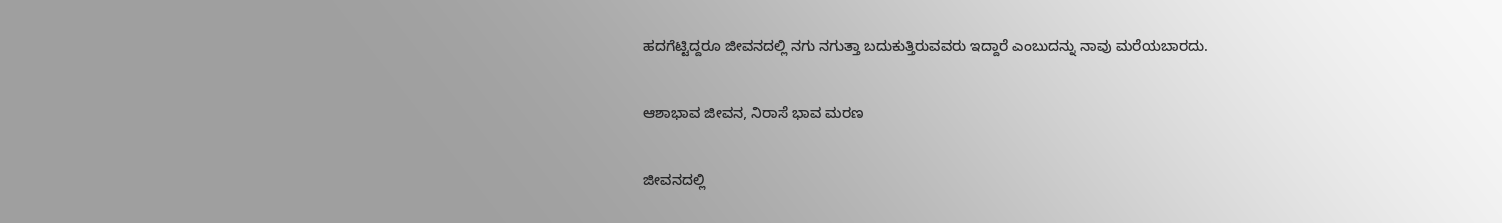ಹದಗೆಟ್ಟಿದ್ದರೂ ಜೀವನದಲ್ಲಿ ನಗು ನಗುತ್ತಾ ಬದುಕುತ್ತಿರುವವರು ಇದ್ದಾರೆ ಎಂಬುದನ್ನು ನಾವು ಮರೆಯಬಾರದು.

ಆಶಾಭಾವ ಜೀವನ, ನಿರಾಸೆ ಭಾವ ಮರಣ

ಜೀವನದಲ್ಲಿ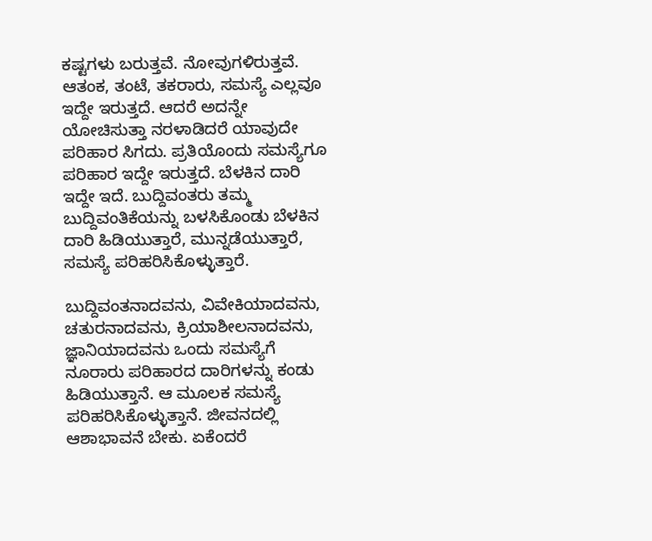ಕಷ್ಟಗಳು ಬರುತ್ತವೆ. ನೋವುಗಳಿರುತ್ತವೆ. ಆತಂಕ, ತಂಟೆ, ತಕರಾರು, ಸಮಸ್ಯೆ ಎಲ್ಲವೂ ಇದ್ದೇ ಇರುತ್ತದೆ. ಆದರೆ ಅದನ್ನೇ ಯೋಚಿಸುತ್ತಾ ನರಳಾಡಿದರೆ ಯಾವುದೇ ಪರಿಹಾರ ಸಿಗದು. ಪ್ರತಿಯೊಂದು ಸಮಸ್ಯೆಗೂ ಪರಿಹಾರ ಇದ್ದೇ ಇರುತ್ತದೆ. ಬೆಳಕಿನ ದಾರಿ ಇದ್ದೇ ಇದೆ. ಬುದ್ದಿವಂತರು ತಮ್ಮ ಬುದ್ದಿವಂತಿಕೆಯನ್ನು ಬಳಸಿಕೊಂಡು ಬೆಳಕಿನ ದಾರಿ ಹಿಡಿಯುತ್ತಾರೆ, ಮುನ್ನಡೆಯುತ್ತಾರೆ, ಸಮಸ್ಯೆ ಪರಿಹರಿಸಿಕೊಳ್ಳುತ್ತಾರೆ.

ಬುದ್ದಿವಂತನಾದವನು, ವಿವೇಕಿಯಾದವನು, ಚತುರನಾದವನು, ಕ್ರಿಯಾಶೀಲನಾದವನು, ಜ್ಞಾನಿಯಾದವನು ಒಂದು ಸಮಸ್ಯೆಗೆ ನೂರಾರು ಪರಿಹಾರದ ದಾರಿಗಳನ್ನು ಕಂಡು ಹಿಡಿಯುತ್ತಾನೆ. ಆ ಮೂಲಕ ಸಮಸ್ಯೆ ಪರಿಹರಿಸಿಕೊಳ್ಳುತ್ತಾನೆ. ಜೀವನದಲ್ಲಿ ಆಶಾಭಾವನೆ ಬೇಕು. ಏಕೆಂದರೆ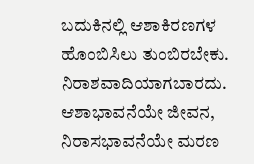ಬದುಕಿನಲ್ಲಿ ಆಶಾಕಿರಣಗಳ ಹೊಂಬಿಸಿಲು ತುಂಬಿರಬೇಕು. ನಿರಾಶವಾದಿಯಾಗಬಾರದು. ಆಶಾಭಾವನೆಯೇ ಜೀವನ, ನಿರಾಸಭಾವನೆಯೇ ಮರಣ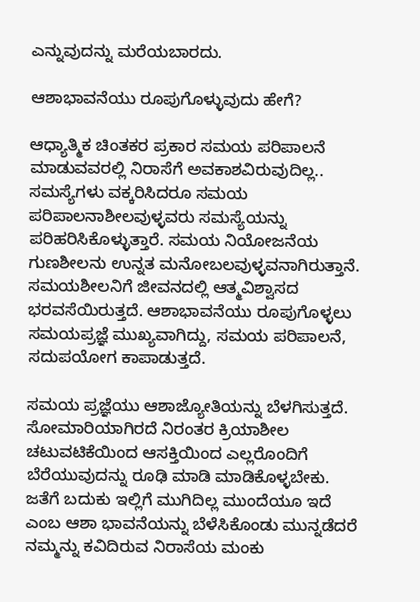ಎನ್ನುವುದನ್ನು ಮರೆಯಬಾರದು.

ಆಶಾಭಾವನೆಯು ರೂಪುಗೊಳ್ಳುವುದು ಹೇಗೆ?

ಆಧ್ಯಾತ್ಮಿಕ ಚಿಂತಕರ ಪ್ರಕಾರ ಸಮಯ ಪರಿಪಾಲನೆ ಮಾಡುವವರಲ್ಲಿ ನಿರಾಸೆಗೆ ಅವಕಾಶವಿರುವುದಿಲ್ಲ.. ಸಮಸ್ಯೆಗಳು ವಕ್ಕರಿಸಿದರೂ ಸಮಯ ಪರಿಪಾಲನಾಶೀಲವುಳ್ಳವರು ಸಮಸ್ಯೆಯನ್ನು ಪರಿಹರಿಸಿಕೊಳ್ಳುತ್ತಾರೆ. ಸಮಯ ನಿಯೋಜನೆಯ ಗುಣಶೀಲನು ಉನ್ನತ ಮನೋಬಲವುಳ್ಳವನಾಗಿರುತ್ತಾನೆ. ಸಮಯಶೀಲನಿಗೆ ಜೀವನದಲ್ಲಿ ಆತ್ಮವಿಶ್ವಾಸದ ಭರವಸೆಯಿರುತ್ತದೆ. ಆಶಾಭಾವನೆಯು ರೂಪುಗೊಳ್ಳಲು ಸಮಯಪ್ರಜ್ಞೆ ಮುಖ್ಯವಾಗಿದ್ದು, ಸಮಯ ಪರಿಪಾಲನೆ, ಸದುಪಯೋಗ ಕಾಪಾಡುತ್ತದೆ.

ಸಮಯ ಪ್ರಜ್ಞೆಯು ಆಶಾಜ್ಯೋತಿಯನ್ನು ಬೆಳಗಿಸುತ್ತದೆ. ಸೋಮಾರಿಯಾಗಿರದೆ ನಿರಂತರ ಕ್ರಿಯಾಶೀಲ ಚಟುವಟಿಕೆಯಿಂದ ಆಸಕ್ತಿಯಿಂದ ಎಲ್ಲರೊಂದಿಗೆ ಬೆರೆಯುವುದನ್ನು ರೂಢಿ ಮಾಡಿ ಮಾಡಿಕೊಳ್ಳಬೇಕು. ಜತೆಗೆ ಬದುಕು ಇಲ್ಲಿಗೆ ಮುಗಿದಿಲ್ಲ ಮುಂದೆಯೂ ಇದೆ ಎಂಬ ಆಶಾ ಭಾವನೆಯನ್ನು ಬೆಳೆಸಿಕೊಂಡು ಮುನ್ನಡೆದರೆ ನಮ್ಮನ್ನು ಕವಿದಿರುವ ನಿರಾಸೆಯ ಮಂಕು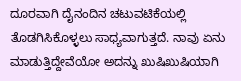ದೂರವಾಗಿ ದೈನಂದಿನ ಚಟುವಟಿಕೆಯಲ್ಲಿ ತೊಡಗಿಸಿಕೊಳ್ಳಲು ಸಾಧ್ಯವಾಗುತ್ತದೆ. ನಾವು ಏನು ಮಾಡುತ್ತಿದ್ದೇವೆಯೋ ಅದನ್ನು ಖುಷಿಖುಷಿಯಾಗಿ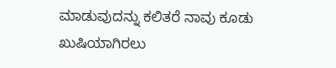ಮಾಡುವುದನ್ನು ಕಲಿತರೆ ನಾವು ಕೂಡು ಖುಷಿಯಾಗಿರಲು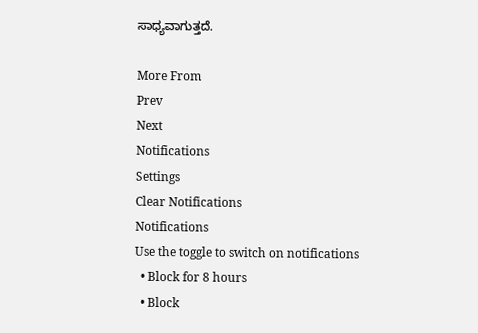ಸಾಧ್ಯವಾಗುತ್ತದೆ.

More From
Prev
Next
Notifications
Settings
Clear Notifications
Notifications
Use the toggle to switch on notifications
  • Block for 8 hours
  • Block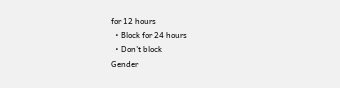for 12 hours
  • Block for 24 hours
  • Don't block
Gender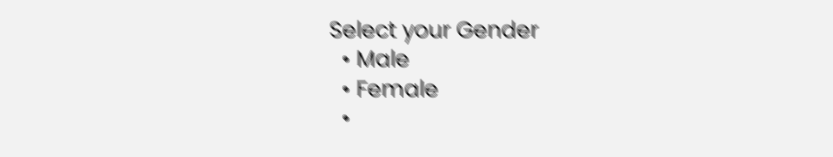Select your Gender
  • Male
  • Female
  •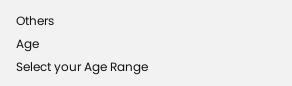Others
Age
Select your Age Range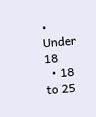• Under 18
  • 18 to 25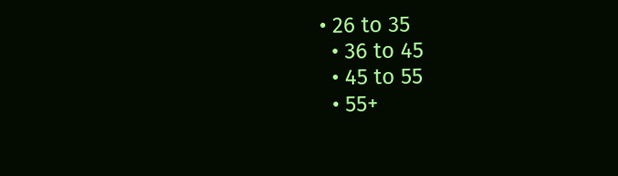• 26 to 35
  • 36 to 45
  • 45 to 55
  • 55+